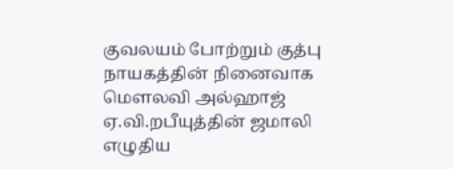குவலயம் போற்றும் குத்பு நாயகத்தின் நினைவாக மௌலவி அல்ஹாஜ் ஏ.வி.றபீயுத்தின் ஜமாலி எழுதிய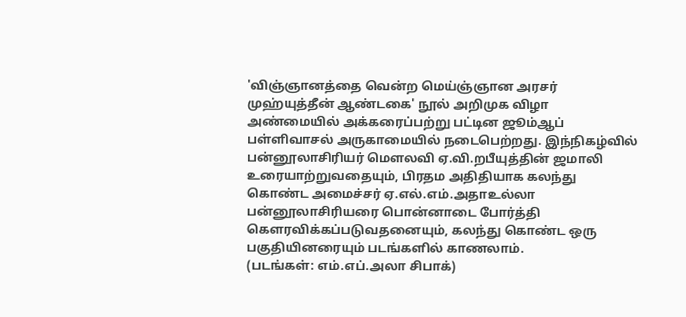'விஞ்ஞானத்தை வென்ற மெய்ஞ்ஞான அரசர் முஹ்யுத்தீன் ஆண்டகை' நூல் அறிமுக விழா அண்மையில் அக்கரைப்பற்று பட்டின ஜூம்ஆப் பள்ளிவாசல் அருகாமையில் நடைபெற்றது. இந்நிகழ்வில் பன்னூலாசிரியர் மௌலவி ஏ.வி.றபீயுத்தின் ஜமாலி உரையாற்றுவதையும், பிரதம அதிதியாக கலந்து கொண்ட அமைச்சர் ஏ.எல்.எம்.அதாஉல்லா பன்னூலாசிரியரை பொன்னாடை போர்த்தி கௌரவிக்கப்படுவதனையும், கலந்து கொண்ட ஒரு பகுதியினரையும் படங்களில் காணலாம்.
(படங்கள்: எம்.எப்.அலா சிபாக்)